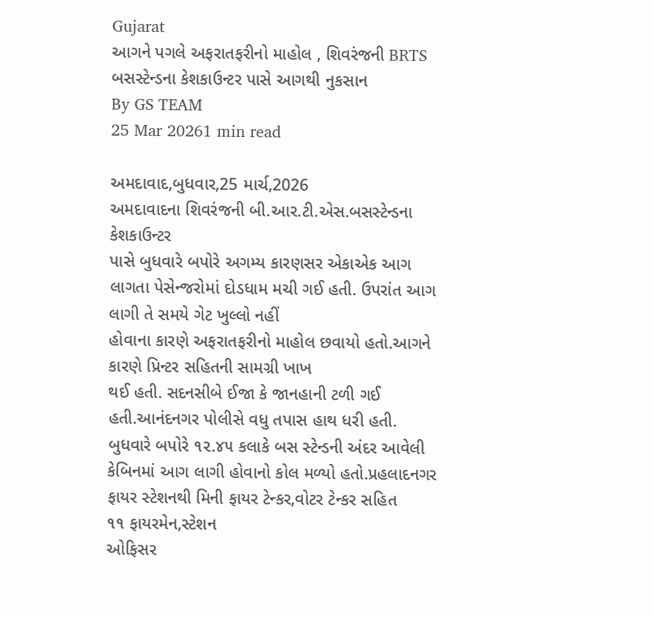Gujarat
આગને પગલે અફરાતફરીનો માહોલ , શિવરંજની BRTS બસસ્ટેન્ડના કેશકાઉન્ટર પાસે આગથી નુકસાન
By GS TEAM
25 Mar 20261 min read

અમદાવાદ,બુધવાર,25 માર્ચ,2026
અમદાવાદના શિવરંજની બી.આર.ટી.એસ.બસસ્ટેન્ડના કેશકાઉન્ટર
પાસે બુધવારે બપોરે અગમ્ય કારણસર એકાએક આગ
લાગતા પેસેન્જરોમાં દોડધામ મચી ગઈ હતી. ઉપરાંત આગ લાગી તે સમયે ગેટ ખુલ્લો નહીં
હોવાના કારણે અફરાતફરીનો માહોલ છવાયો હતો.આગને કારણે પ્રિન્ટર સહિતની સામગ્રી ખાખ
થઈ હતી. સદનસીબે ઈજા કે જાનહાની ટળી ગઈ હતી.આનંદનગર પોલીસે વધુ તપાસ હાથ ધરી હતી.
બુધવારે બપોરે ૧૨.૪૫ કલાકે બસ સ્ટેન્ડની અંદર આવેલી
કેબિનમાં આગ લાગી હોવાનો કોલ મળ્યો હતો.પ્રહલાદનગર ફાયર સ્ટેશનથી મિની ફાયર ટેન્કર,વોટર ટેન્કર સહિત
૧૧ ફાયરમેન,સ્ટેશન
ઓફિસર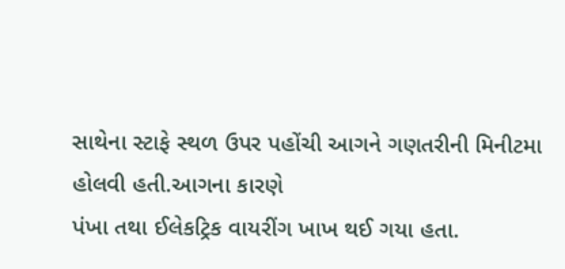સાથેના સ્ટાફે સ્થળ ઉપર પહોંચી આગને ગણતરીની મિનીટમા હોલવી હતી.આગના કારણે
પંખા તથા ઈલેકટ્રિક વાયરીંગ ખાખ થઈ ગયા હતા.